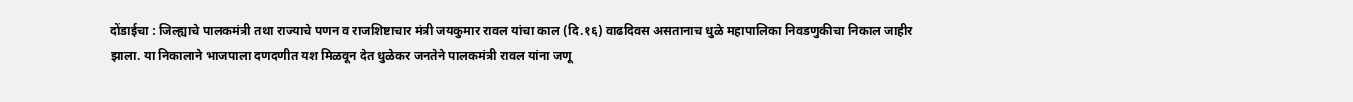दोंडाईचा : जिल्ह्याचे पालकमंत्री तथा राज्याचे पणन व राजशिष्टाचार मंत्री जयकुमार रावल यांचा काल (दि.१६) वाढदिवस असतानाच धुळे महापालिका निवडणुकीचा निकाल जाहीर झाला. या निकालाने भाजपाला दणदणीत यश मिळवून देत धुळेकर जनतेने पालकमंत्री रावल यांना जणू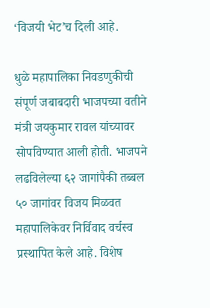‘विजयी भेट’च दिली आहे.

धुळे महापालिका निवडणुकीची संपूर्ण जबाबदारी भाजपच्या वतीने मंत्री जयकुमार रावल यांच्यावर सोपविण्यात आली होती. भाजपने लढविलेल्या ६२ जागांपैकी तब्बल ५० जागांवर विजय मिळवत महापालिकेवर निर्विवाद वर्चस्व प्रस्थापित केले आहे. विशेष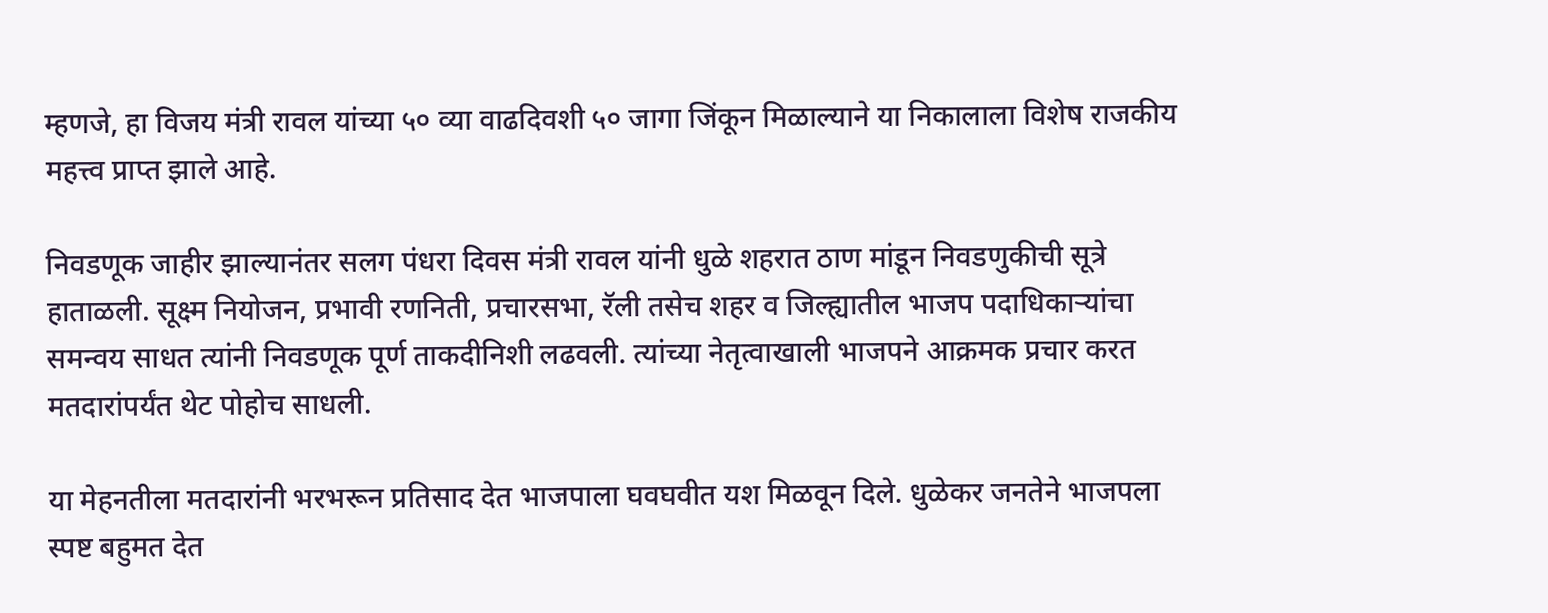म्हणजे, हा विजय मंत्री रावल यांच्या ५० व्या वाढदिवशी ५० जागा जिंकून मिळाल्याने या निकालाला विशेष राजकीय महत्त्व प्राप्त झाले आहे.

निवडणूक जाहीर झाल्यानंतर सलग पंधरा दिवस मंत्री रावल यांनी धुळे शहरात ठाण मांडून निवडणुकीची सूत्रे हाताळली. सूक्ष्म नियोजन, प्रभावी रणनिती, प्रचारसभा, रॅली तसेच शहर व जिल्ह्यातील भाजप पदाधिकाऱ्यांचा समन्वय साधत त्यांनी निवडणूक पूर्ण ताकदीनिशी लढवली. त्यांच्या नेतृत्वाखाली भाजपने आक्रमक प्रचार करत मतदारांपर्यंत थेट पोहोच साधली.

या मेहनतीला मतदारांनी भरभरून प्रतिसाद देत भाजपाला घवघवीत यश मिळवून दिले. धुळेकर जनतेने भाजपला स्पष्ट बहुमत देत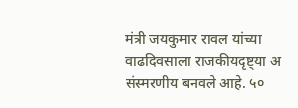मंत्री जयकुमार रावल यांच्या वाढदिवसाला राजकीयदृष्ट्या अ संस्मरणीय बनवले आहे. ५०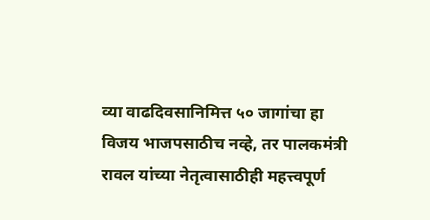व्या वाढदिवसानिमित्त ५० जागांचा हा विजय भाजपसाठीच नव्हे, तर पालकमंत्री रावल यांच्या नेतृत्वासाठीही महत्त्वपूर्ण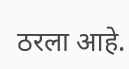ठरला आहे.